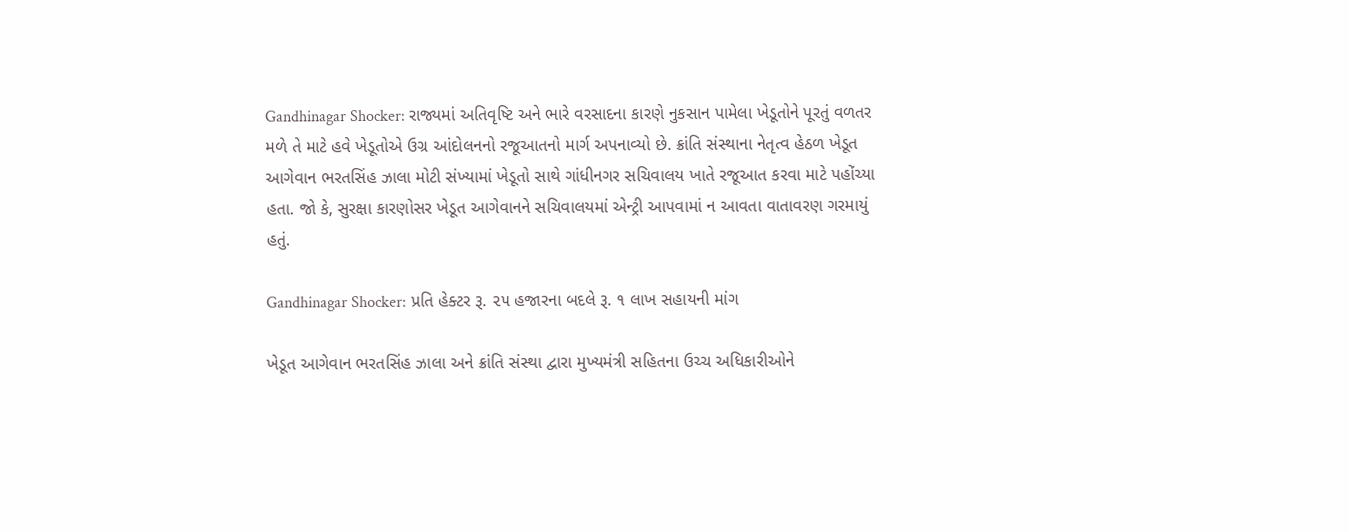Gandhinagar Shocker: રાજ્યમાં અતિવૃષ્ટિ અને ભારે વરસાદના કારણે નુકસાન પામેલા ખેડૂતોને પૂરતું વળતર મળે તે માટે હવે ખેડૂતોએ ઉગ્ર આંદોલનનો રજૂઆતનો માર્ગ અપનાવ્યો છે. ક્રાંતિ સંસ્થાના નેતૃત્વ હેઠળ ખેડૂત આગેવાન ભરતસિંહ ઝાલા મોટી સંખ્યામાં ખેડૂતો સાથે ગાંધીનગર સચિવાલય ખાતે રજૂઆત કરવા માટે પહોંચ્યા હતા. જો કે, સુરક્ષા કારણોસર ખેડૂત આગેવાનને સચિવાલયમાં એન્ટ્રી આપવામાં ન આવતા વાતાવરણ ગરમાયું હતું.

Gandhinagar Shocker: પ્રતિ હેક્ટર રૂ. ૨૫ હજારના બદલે રૂ. ૧ લાખ સહાયની માંગ

ખેડૂત આગેવાન ભરતસિંહ ઝાલા અને ક્રાંતિ સંસ્થા દ્વારા મુખ્યમંત્રી સહિતના ઉચ્ચ અધિકારીઓને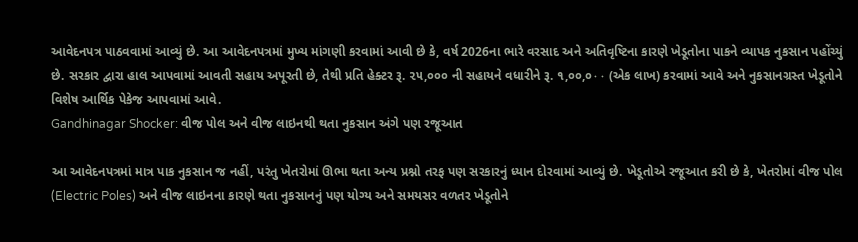આવેદનપત્ર પાઠવવામાં આવ્યું છે. આ આવેદનપત્રમાં મુખ્ય માંગણી કરવામાં આવી છે કે, વર્ષ 2026ના ભારે વરસાદ અને અતિવૃષ્ટિના કારણે ખેડૂતોના પાકને વ્યાપક નુકસાન પહોંચ્યું છે. સરકાર દ્વારા હાલ આપવામાં આવતી સહાય અપૂરતી છે, તેથી પ્રતિ હેક્ટર રૂ. ૨૫,૦૦૦ ની સહાયને વધારીને રૂ. ૧,૦૦,૦۰۰ (એક લાખ) કરવામાં આવે અને નુકસાનગ્રસ્ત ખેડૂતોને વિશેષ આર્થિક પેકેજ આપવામાં આવે.
Gandhinagar Shocker: વીજ પોલ અને વીજ લાઇનથી થતા નુકસાન અંગે પણ રજૂઆત

આ આવેદનપત્રમાં માત્ર પાક નુકસાન જ નહીં, પરંતુ ખેતરોમાં ઊભા થતા અન્ય પ્રશ્નો તરફ પણ સરકારનું ધ્યાન દોરવામાં આવ્યું છે. ખેડૂતોએ રજૂઆત કરી છે કે, ખેતરોમાં વીજ પોલ (Electric Poles) અને વીજ લાઇનના કારણે થતા નુકસાનનું પણ યોગ્ય અને સમયસર વળતર ખેડૂતોને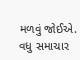મળવું જોઈએ.
વધુ સમાચાર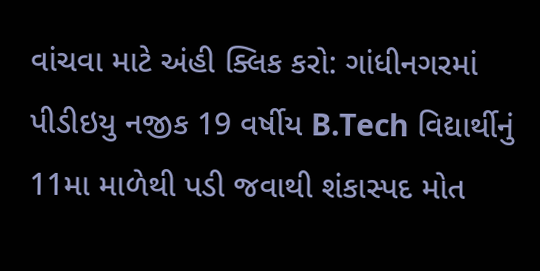વાંચવા માટે અંહી ક્લિક કરો: ગાંધીનગરમાં પીડીઇયુ નજીક 19 વર્ષીય B.Tech વિદ્યાર્થીનું 11મા માળેથી પડી જવાથી શંકાસ્પદ મોત